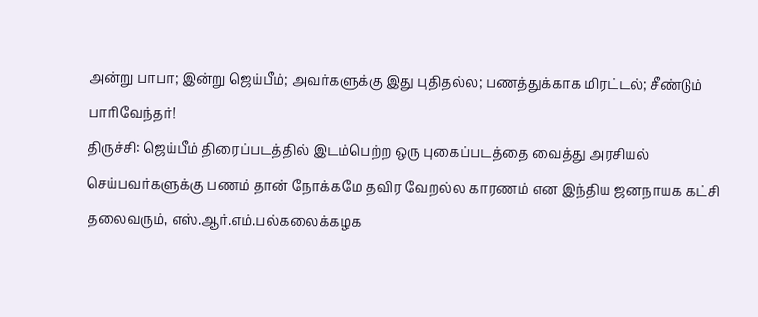அன்று பாபா; இன்று ஜெய்பீம்; அவர்களுக்கு இது புதிதல்ல; பணத்துக்காக மிரட்டல்; சீண்டும் பாரிவேந்தர்!
திருச்சி: ஜெய்பீம் திரைப்படத்தில் இடம்பெற்ற ஒரு புகைப்படத்தை வைத்து அரசியல் செய்பவர்களுக்கு பணம் தான் நோக்கமே தவிர வேறல்ல காரணம் என இந்திய ஜனநாயக கட்சி தலைவரும், எஸ்.ஆர்.எம்.பல்கலைக்கழக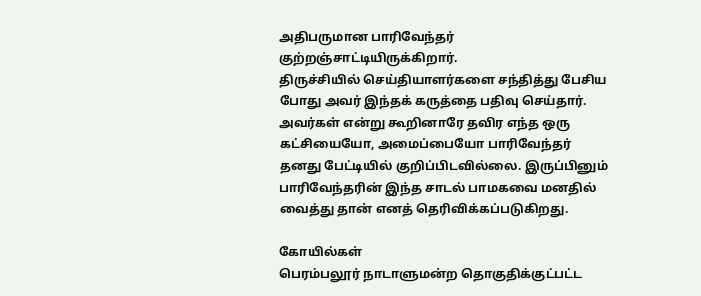அதிபருமான பாரிவேந்தர் குற்றஞ்சாட்டியிருக்கிறார்.
திருச்சியில் செய்தியாளர்களை சந்தித்து பேசிய போது அவர் இந்தக் கருத்தை பதிவு செய்தார்.
அவர்கள் என்று கூறினாரே தவிர எந்த ஒரு கட்சியையோ, அமைப்பையோ பாரிவேந்தர் தனது பேட்டியில் குறிப்பிடவில்லை. இருப்பினும் பாரிவேந்தரின் இந்த சாடல் பாமகவை மனதில் வைத்து தான் எனத் தெரிவிக்கப்படுகிறது.

கோயில்கள்
பெரம்பலூர் நாடாளுமன்ற தொகுதிக்குட்பட்ட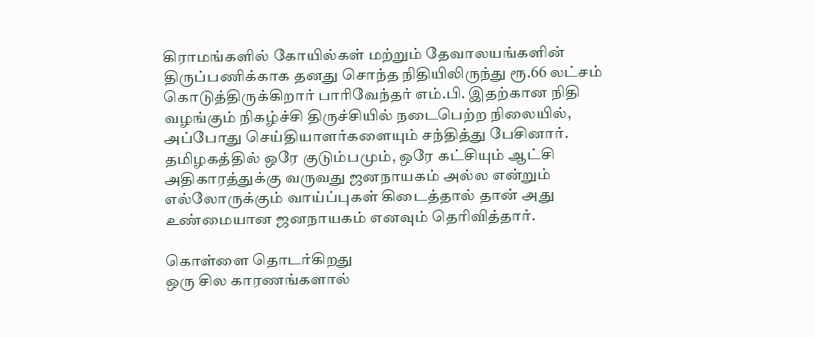கிராமங்களில் கோயில்கள் மற்றும் தேவாலயங்களின் திருப்பணிக்காக தனது சொந்த நிதியிலிருந்து ரூ.66 லட்சம் கொடுத்திருக்கிறார் பாரிவேந்தர் எம்.பி. இதற்கான நிதி வழங்கும் நிகழ்ச்சி திருச்சியில் நடைபெற்ற நிலையில், அப்போது செய்தியாளர்களையும் சந்தித்து பேசினார். தமிழகத்தில் ஒரே குடும்பமும், ஒரே கட்சியும் ஆட்சி அதிகாரத்துக்கு வருவது ஜனநாயகம் அல்ல என்றும் எல்லோருக்கும் வாய்ப்புகள் கிடைத்தால் தான் அது உண்மையான ஜனநாயகம் எனவும் தெரிவித்தார்.

கொள்ளை தொடர்கிறது
ஒரு சில காரணங்களால்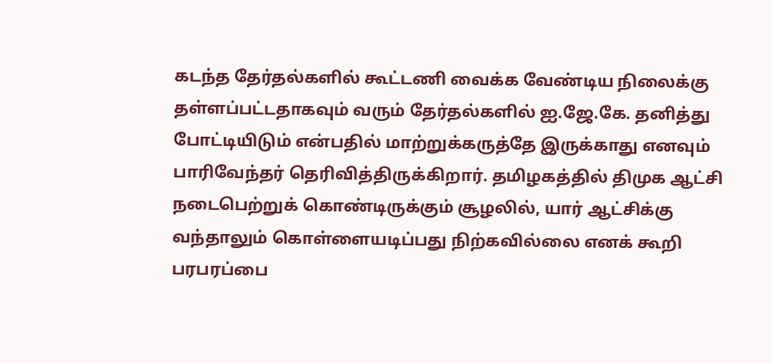கடந்த தேர்தல்களில் கூட்டணி வைக்க வேண்டிய நிலைக்கு தள்ளப்பட்டதாகவும் வரும் தேர்தல்களில் ஐ.ஜே.கே. தனித்து போட்டியிடும் என்பதில் மாற்றுக்கருத்தே இருக்காது எனவும் பாரிவேந்தர் தெரிவித்திருக்கிறார். தமிழகத்தில் திமுக ஆட்சி நடைபெற்றுக் கொண்டிருக்கும் சூழலில், யார் ஆட்சிக்கு வந்தாலும் கொள்ளையடிப்பது நிற்கவில்லை எனக் கூறி பரபரப்பை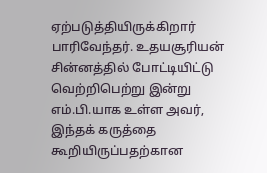ஏற்படுத்தியிருக்கிறார் பாரிவேந்தர். உதயசூரியன் சின்னத்தில் போட்டியிட்டு வெற்றிபெற்று இன்று எம்.பி.யாக உள்ள அவர், இந்தக் கருத்தை கூறியிருப்பதற்கான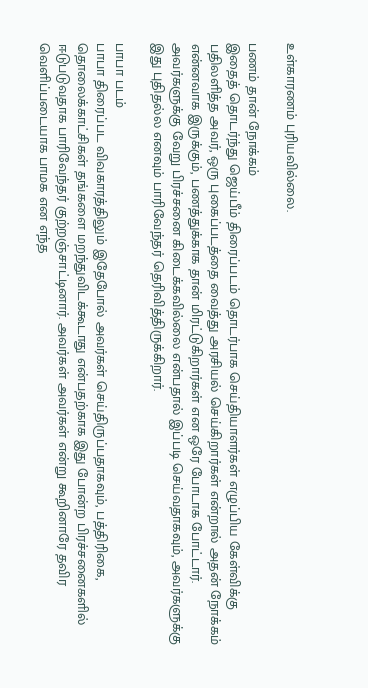உள்காரணம் புரியவில்லை.

பணம் தான் நோக்கம்
இதைத் தொடர்ந்து ஜெய்பீம் திரைப்படம் தொடர்பாக செய்தியாளர்கள் எழுப்பிய கேள்விக்கு பதிலளித்த அவர், ஒரு புகைப்படத்தை வைத்து அரசியல் செய்கிறார்கள் என்றால் அதன் நோக்கம் என்னவாக இருக்கும், பணத்துக்காக தான் மிரட்டுகிறார்கள் என ஒரே போடாக போட்டார். அவர்களுக்கு வேறு பிரச்சனை கிடைக்கவில்லை என்பதால் இப்படி செய்வதாகவும், அவர்களுக்கு இது புதிதல்ல எனவும் பாரிவேந்தர் தெரிவித்திருக்கிறார்.

பாபா படம்
பாபா திரைப்பட விவகாரத்திலும் இதேபோல் அவர்கள் செய்திருப்பதாகவும், பத்திரிகை, தொலைக்காட்சிகள் தங்களை மறந்துவிடக்கூடாது என்பதற்காக இது போன்ற பிரச்சனைகளில் ஈடுபடுவதாக பாரிவேந்தர் குற்றஞ்சாட்டினார். அவர்கள் அவர்கள் என்று கூறினாரே தவிர வெளிப்படையாக பாமக என எந்த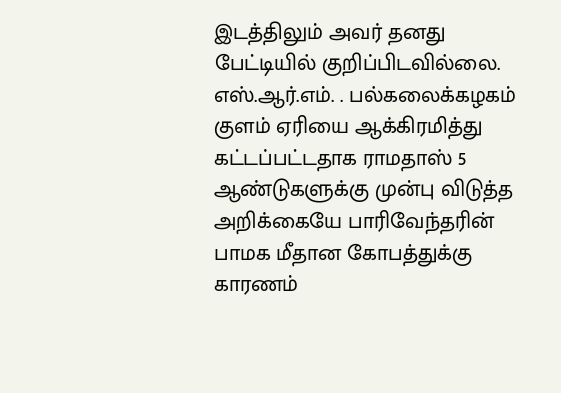இடத்திலும் அவர் தனது பேட்டியில் குறிப்பிடவில்லை. எஸ்.ஆர்.எம். . பல்கலைக்கழகம் குளம் ஏரியை ஆக்கிரமித்து கட்டப்பட்டதாக ராமதாஸ் 5 ஆண்டுகளுக்கு முன்பு விடுத்த அறிக்கையே பாரிவேந்தரின் பாமக மீதான கோபத்துக்கு காரணம்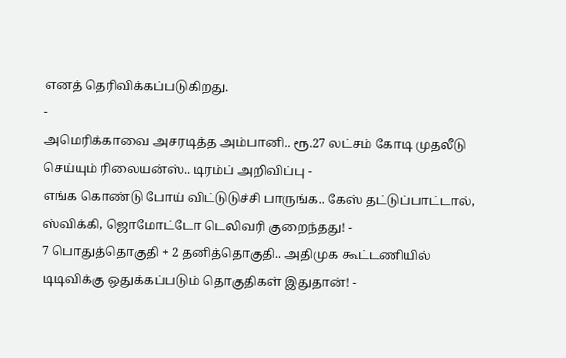எனத் தெரிவிக்கப்படுகிறது.
-
அமெரிக்காவை அசரடித்த அம்பானி.. ரூ.27 லட்சம் கோடி முதலீடு செய்யும் ரிலையன்ஸ்.. டிரம்ப் அறிவிப்பு -
எங்க கொண்டு போய் விட்டுடுச்சி பாருங்க.. கேஸ் தட்டுப்பாட்டால், ஸ்விக்கி, ஜொமோட்டோ டெலிவரி குறைந்தது! -
7 பொதுத்தொகுதி + 2 தனித்தொகுதி.. அதிமுக கூட்டணியில் டிடிவிக்கு ஒதுக்கப்படும் தொகுதிகள் இதுதான்! -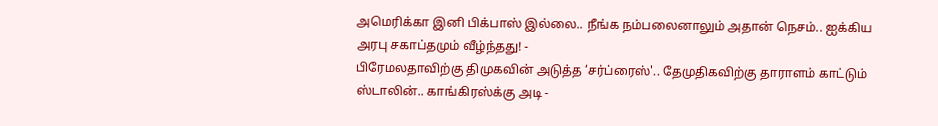அமெரிக்கா இனி பிக்பாஸ் இல்லை.. நீங்க நம்பலைனாலும் அதான் நெசம்.. ஐக்கிய அரபு சகாப்தமும் வீழ்ந்தது! -
பிரேமலதாவிற்கு திமுகவின் அடுத்த ‘சர்ப்ரைஸ்'.. தேமுதிகவிற்கு தாராளம் காட்டும் ஸ்டாலின்.. காங்கிரஸ்க்கு அடி -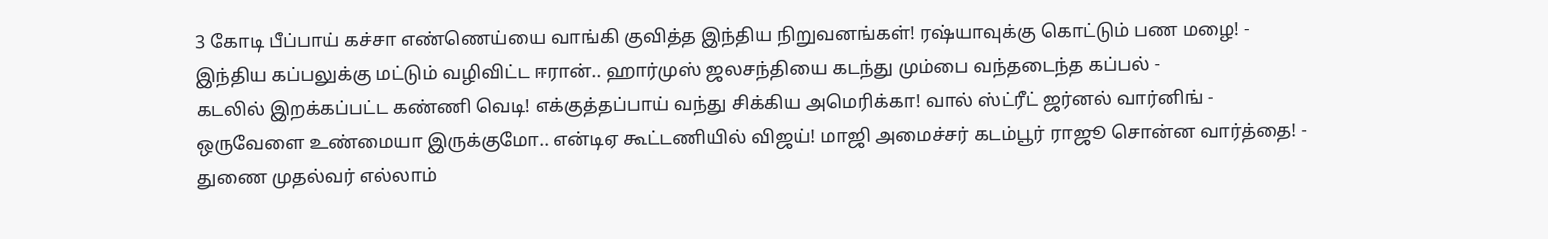3 கோடி பீப்பாய் கச்சா எண்ணெய்யை வாங்கி குவித்த இந்திய நிறுவனங்கள்! ரஷ்யாவுக்கு கொட்டும் பண மழை! -
இந்திய கப்பலுக்கு மட்டும் வழிவிட்ட ஈரான்.. ஹார்முஸ் ஜலசந்தியை கடந்து மும்பை வந்தடைந்த கப்பல் -
கடலில் இறக்கப்பட்ட கண்ணி வெடி! எக்குத்தப்பாய் வந்து சிக்கிய அமெரிக்கா! வால் ஸ்ட்ரீட் ஜர்னல் வார்னிங் -
ஒருவேளை உண்மையா இருக்குமோ.. என்டிஏ கூட்டணியில் விஜய்! மாஜி அமைச்சர் கடம்பூர் ராஜூ சொன்ன வார்த்தை! -
துணை முதல்வர் எல்லாம்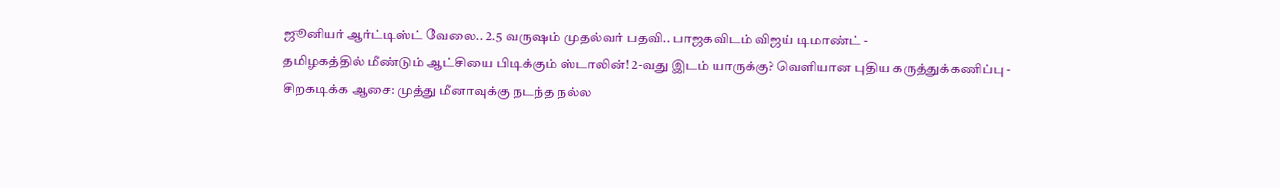ஜூனியர் ஆர்ட்டிஸ்ட் வேலை.. 2.5 வருஷம் முதல்வர் பதவி.. பாஜகவிடம் விஜய் டிமாண்ட் -
தமிழகத்தில் மீண்டும் ஆட்சியை பிடிக்கும் ஸ்டாலின்! 2-வது இடம் யாருக்கு? வெளியான புதிய கருத்துக்கணிப்பு -
சிறகடிக்க ஆசை: முத்து மீனாவுக்கு நடந்த நல்ல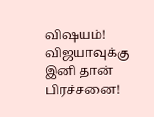விஷயம்! விஜயாவுக்கு இனி தான் பிரச்சனை!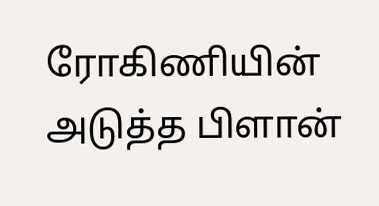ரோகிணியின் அடுத்த பிளான்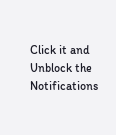Click it and Unblock the Notifications